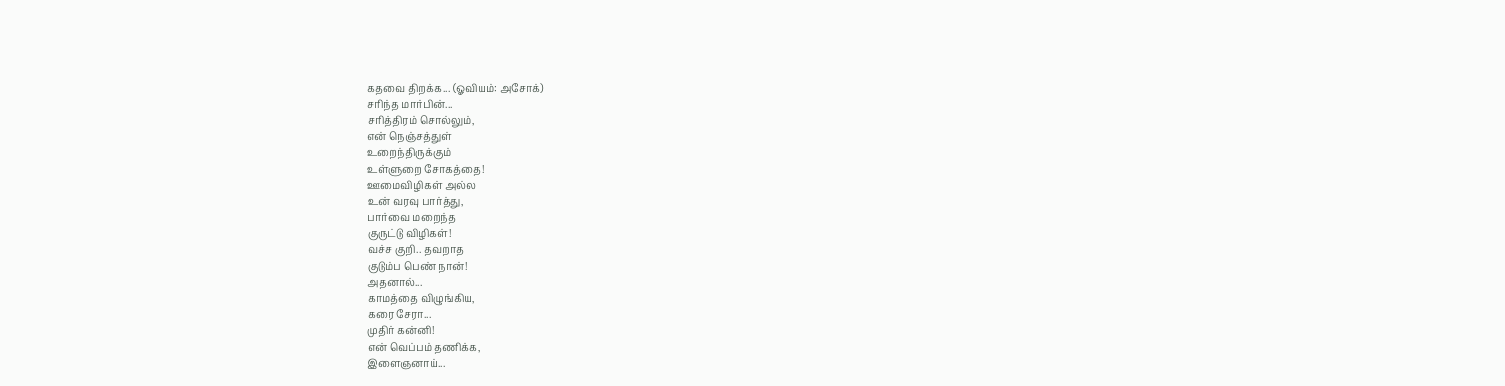கதவை திறக்க... (ஓவியம்: அசோக்)
சரிந்த மார்பின்...
சரித்திரம் சொல்லும்,
என் நெஞ்சத்துள்
உறைந்திருக்கும்
உள்ளுறை சோகத்தை!
ஊமைவிழிகள் அல்ல
உன் வரவு பார்த்து,
பார்வை மறைந்த
குருட்டு விழிகள்!
வச்ச குறி.. தவறாத
குடும்ப பெண் நான்!
அதனால்...
காமத்தை விழுங்கிய,
கரை சேரா...
முதிர் கன்னி!
என் வெப்பம் தணிக்க,
இளைஞனாய்...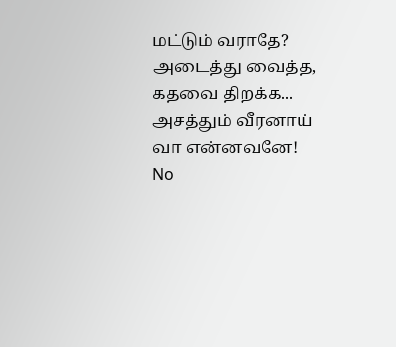மட்டும் வராதே?
அடைத்து வைத்த,
கதவை திறக்க...
அசத்தும் வீரனாய்
வா என்னவனே!
No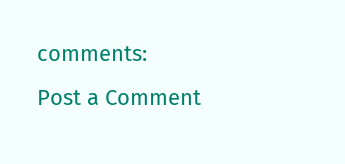comments:
Post a Comment